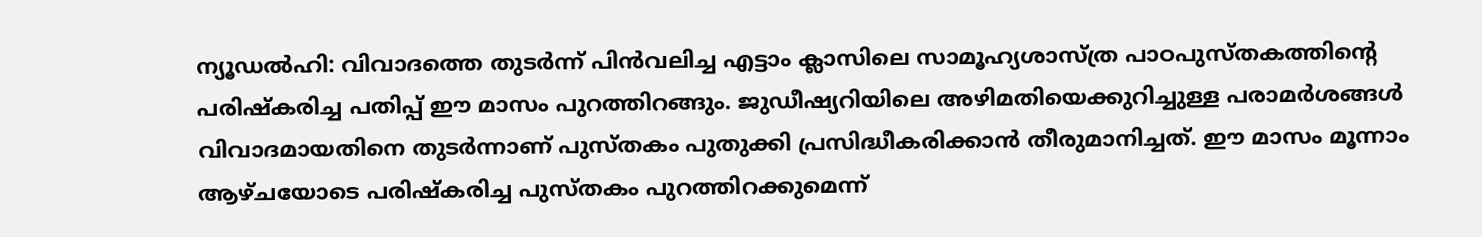ന്യൂഡൽഹി: വിവാദത്തെ തുടർന്ന് പിൻവലിച്ച എട്ടാം ക്ലാസിലെ സാമൂഹ്യശാസ്ത്ര പാഠപുസ്തകത്തിന്റെ പരിഷ്കരിച്ച പതിപ്പ് ഈ മാസം പുറത്തിറങ്ങും. ജുഡീഷ്യറിയിലെ അഴിമതിയെക്കുറിച്ചുള്ള പരാമർശങ്ങൾ വിവാദമായതിനെ തുടർന്നാണ് പുസ്തകം പുതുക്കി പ്രസിദ്ധീകരിക്കാൻ തീരുമാനിച്ചത്. ഈ മാസം മൂന്നാം ആഴ്ചയോടെ പരിഷ്കരിച്ച പുസ്തകം പുറത്തിറക്കുമെന്ന്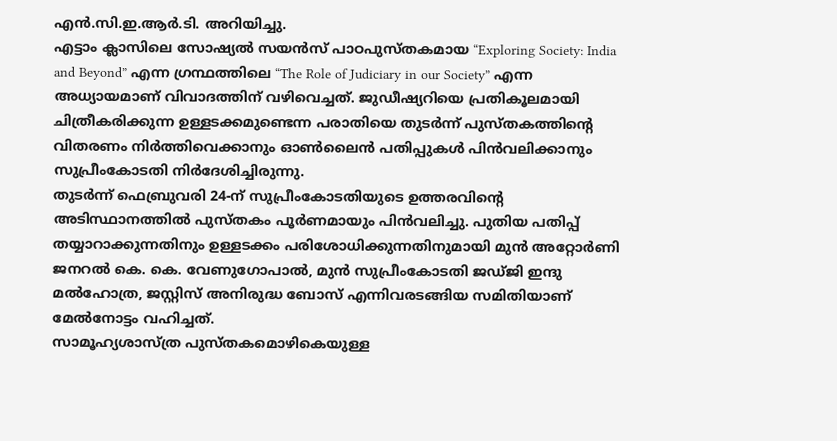എൻ.സി.ഇ.ആർ.ടി. അറിയിച്ചു.
എട്ടാം ക്ലാസിലെ സോഷ്യൽ സയൻസ് പാഠപുസ്തകമായ “Exploring Society: India and Beyond” എന്ന ഗ്രന്ഥത്തിലെ “The Role of Judiciary in our Society” എന്ന അധ്യായമാണ് വിവാദത്തിന് വഴിവെച്ചത്. ജുഡീഷ്യറിയെ പ്രതികൂലമായി ചിത്രീകരിക്കുന്ന ഉള്ളടക്കമുണ്ടെന്ന പരാതിയെ തുടർന്ന് പുസ്തകത്തിന്റെ വിതരണം നിർത്തിവെക്കാനും ഓൺലൈൻ പതിപ്പുകൾ പിൻവലിക്കാനും സുപ്രീംകോടതി നിർദേശിച്ചിരുന്നു.
തുടർന്ന് ഫെബ്രുവരി 24-ന് സുപ്രീംകോടതിയുടെ ഉത്തരവിന്റെ അടിസ്ഥാനത്തിൽ പുസ്തകം പൂർണമായും പിൻവലിച്ചു. പുതിയ പതിപ്പ് തയ്യാറാക്കുന്നതിനും ഉള്ളടക്കം പരിശോധിക്കുന്നതിനുമായി മുൻ അറ്റോർണി ജനറൽ കെ. കെ. വേണുഗോപാൽ, മുൻ സുപ്രീംകോടതി ജഡ്ജി ഇന്ദു മൽഹോത്ര, ജസ്റ്റിസ് അനിരുദ്ധ ബോസ് എന്നിവരടങ്ങിയ സമിതിയാണ് മേൽനോട്ടം വഹിച്ചത്.
സാമൂഹ്യശാസ്ത്ര പുസ്തകമൊഴികെയുള്ള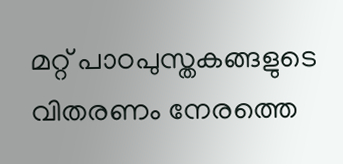മറ്റ് പാഠപുസ്തകങ്ങളുടെ വിതരണം നേരത്തെ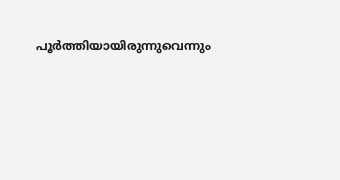പൂർത്തിയായിരുന്നുവെന്നും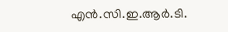എൻ.സി.ഇ.ആർ.ടി.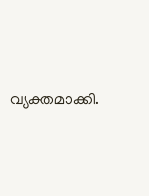വ്യക്തമാക്കി.